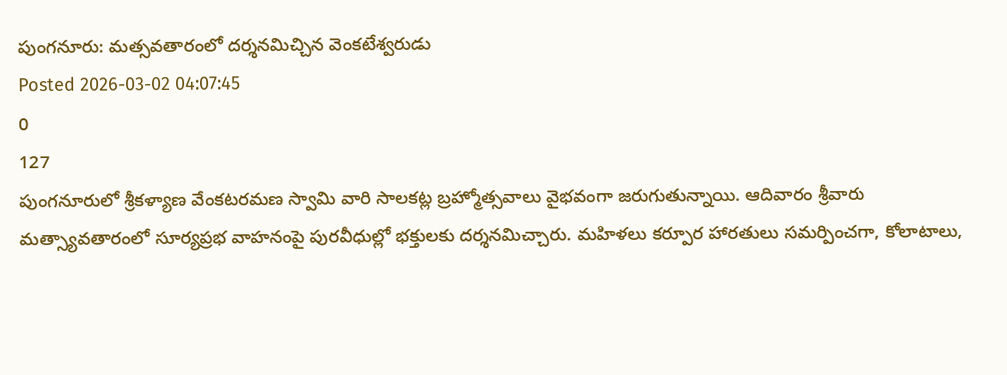పుంగనూరు: మత్సవతారంలో దర్శనమిచ్చిన వెంకటేశ్వరుడు
Posted 2026-03-02 04:07:45
0
127
పుంగనూరులో శ్రీకళ్యాణ వేంకటరమణ స్వామి వారి సాలకట్ల బ్రహ్మోత్సవాలు వైభవంగా జరుగుతున్నాయి. ఆదివారం శ్రీవారు మత్స్యావతారంలో సూర్యప్రభ వాహనంపై పురవీధుల్లో భక్తులకు దర్శనమిచ్చారు. మహిళలు కర్పూర హారతులు సమర్పించగా, కోలాటాలు,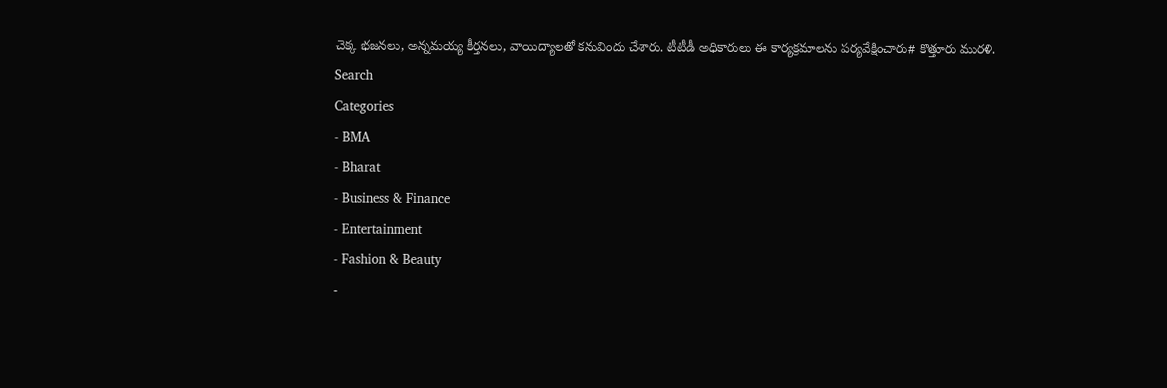చెక్క భజనలు, అన్నమయ్య కీర్తనలు, వాయిద్యాలతో కనువిందు చేశారు. టీటీడీ అధికారులు ఈ కార్యక్రమాలను పర్యవేక్షించారు# కొత్తూరు మురళి.
Search
Categories
- BMA
- Bharat
- Business & Finance
- Entertainment
- Fashion & Beauty
-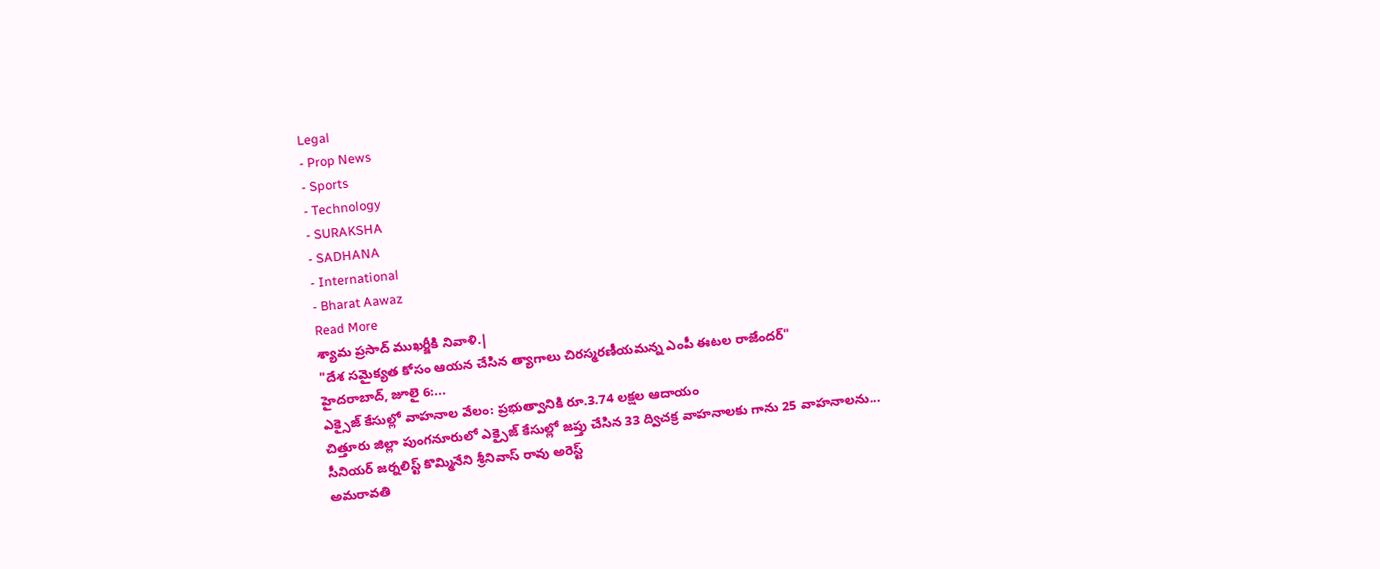Legal
- Prop News
- Sports
- Technology
- SURAKSHA
- SADHANA
- International
- Bharat Aawaz
Read More
శ్యామ ప్రసాద్ ముఖర్జీకి నివాళి.|
"దేశ సమైక్యత కోసం ఆయన చేసిన త్యాగాలు చిరస్మరణీయమన్న ఎంపీ ఈటల రాజేందర్"
హైదరాబాద్, జూలై 6:...
ఎక్సైజ్ కేసుల్లో వాహనాల వేలం: ప్రభుత్వానికి రూ.3.74 లక్షల ఆదాయం
చిత్తూరు జిల్లా పుంగనూరులో ఎక్సైజ్ కేసుల్లో జప్తు చేసిన 33 ద్విచక్ర వాహనాలకు గాను 25 వాహనాలను...
సీనియర్ జర్నలిస్ట్ కొమ్మినేని శ్రీనివాస్ రావు అరెస్ట్
అమరావతి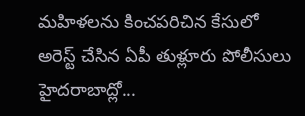మహిళలను కించపరిచిన కేసులో అరెస్ట్ చేసిన ఏపీ తుళ్లూరు పోలీసులు
హైదరాబాద్లో...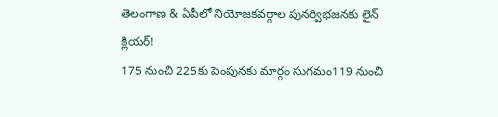తెలంగాణ & ఏపీలో నియోజకవర్గాల పునర్విభజనకు లైన్ క్లియర్!
175 నుంచి 225కు పెంపునకు మార్గం సుగమం119 నుంచి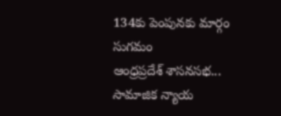134కు పెంపునకు మార్గం సుగమం
ఆంధ్రప్రదేశ్ శాసనసభ...
సామాజిక న్యాయ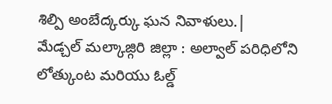శిల్పి అంబేద్కర్కు ఘన నివాళులు.|
మేడ్చల్ మల్కాజ్గిరి జిల్లా : అల్వాల్ పరిధిలోని లోత్కుంట మరియు ఓల్డ్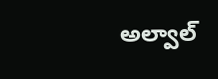అల్వాల్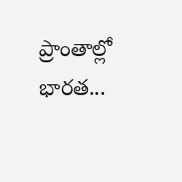ప్రాంతాల్లో భారత...